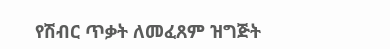የሽብር ጥቃት ለመፈጸም ዝግጅት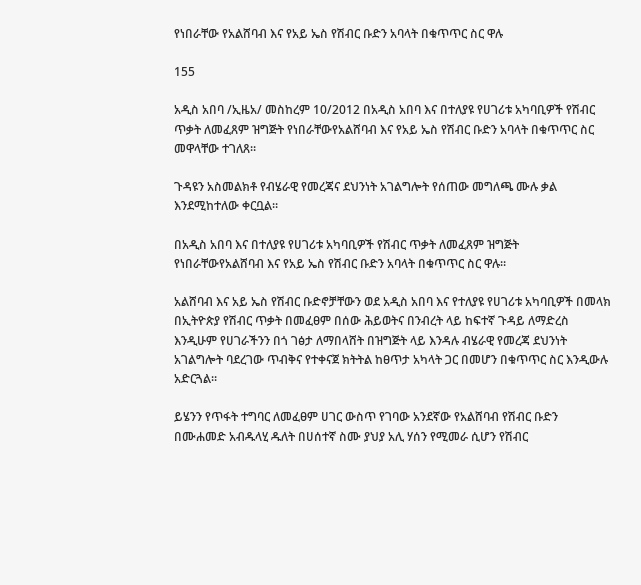የነበራቸው የአልሸባብ እና የአይ ኤስ የሽብር ቡድን አባላት በቁጥጥር ስር ዋሉ

155

አዲስ አበባ /ኢዜአ/ መስከረም 10/2012 በአዲስ አበባ እና በተለያዩ የሀገሪቱ አካባቢዎች የሽብር ጥቃት ለመፈጸም ዝግጅት የነበራቸውየአልሸባብ እና የአይ ኤስ የሽብር ቡድን አባላት በቁጥጥር ስር መዋላቸው ተገለጸ።

ጉዳዩን አስመልክቶ የብሄራዊ የመረጃና ደህንነት አገልግሎት የሰጠው መግለጫ ሙሉ ቃል እንደሚከተለው ቀርቧል።

በአዲስ አበባ እና በተለያዩ የሀገሪቱ አካባቢዎች የሽብር ጥቃት ለመፈጸም ዝግጅት የነበራቸውየአልሸባብ እና የአይ ኤስ የሽብር ቡድን አባላት በቁጥጥር ስር ዋሉ።

አልሸባብ እና አይ ኤስ የሽብር ቡድኖቻቸውን ወደ አዲስ አበባ እና የተለያዩ የሀገሪቱ አካባቢዎች በመላክ በኢትዮጵያ የሽብር ጥቃት በመፈፀም በሰው ሕይወትና በንብረት ላይ ከፍተኛ ጉዳይ ለማድረስ እንዲሁም የሀገራችንን በጎ ገፅታ ለማበላሸት በዝግጅት ላይ እንዳሉ ብሄራዊ የመረጃ ደህንነት አገልግሎት ባደረገው ጥብቅና የተቀናጀ ክትትል ከፀጥታ አካላት ጋር በመሆን በቁጥጥር ስር እንዲውሉ አድርጓል።

ይሄንን የጥፋት ተግባር ለመፈፀም ሀገር ውስጥ የገባው አንደኛው የአልሸባብ የሽብር ቡድን በሙሐመድ አብዱላሂ ዱለት በሀሰተኛ ስሙ ያህያ አሊ ሃሰን የሚመራ ሲሆን የሽብር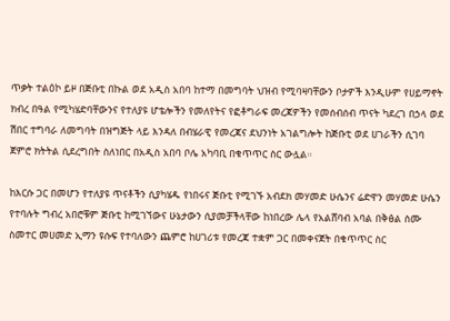ጥቃት ተልዕኮ ይዞ በጅቡቲ በኩል ወደ አዲስ አበባ ከተማ በመግባት ህዝብ የሚባዛባቸውን ቦታዎች እንዲሁም የሀይማኖት ክብረ በዓል የሚካሄድባቸውንና የተለያዩ ሆቴሎችን የመለየትና የፎቶግራፍ መረጃዎችን የመሰብሰብ ጥናት ካደረገ በኃላ ወደ ሽበር ተግባራ ለመግባት በዝግጅት ላይ እንዳለ በብሄራዊ የመረጃና ደህንነት አገልግሎት ከጅቡቲ ወደ ሀገራችን ሲገባ ጀምሮ ክትትል ሲደረግበት ስለነበር በአዲስ አበባ ቦሌ አካባቢ በቁጥጥር ስር ውሏል።

ከእርሱ ጋር በመሆን የተለያዩ ጥናቶችን ሲያካሄዱ የነበሩና ጅቡቲ የሚገኙ አብደክ መሃመድ ሁሴንና ሬድዋን መሃመድ ሁሴን የተባሉት ግብረ አበሮቹም ጅቡቲ ከሚገኘውና ሁኔታውን ሲያመቻችላቸው ከነበረው ሌላ የአልሸባብ አባል በቅፅል ስሙ ስመተር መሀመድ ኢማን ዩሱፍ የተባለውን ጨምሮ ከሀገሪቱ የመረጃ ተቋም ጋር በመቀናጀት በቁጥጥር ስር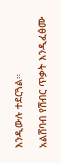እንዲውሉ ተደርጓል።

አልሸባብ የሽብር ጥቃት እንዲፈፅሙ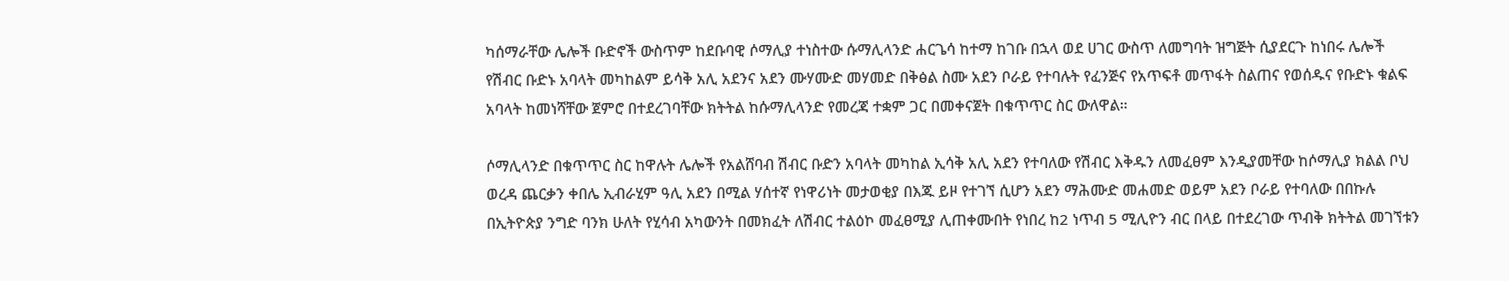ካሰማራቸው ሌሎች ቡድኖች ውስጥም ከደቡባዊ ሶማሊያ ተነስተው ሱማሊላንድ ሐርጌሳ ከተማ ከገቡ በኋላ ወደ ሀገር ውስጥ ለመግባት ዝግጅት ሲያደርጉ ከነበሩ ሌሎች የሽብር ቡድኑ አባላት መካከልም ይሳቅ አሊ አደንና አደን ሙሃሙድ መሃመድ በቅፅል ስሙ አደን ቦራይ የተባሉት የፈንጅና የአጥፍቶ መጥፋት ስልጠና የወሰዱና የቡድኑ ቁልፍ አባላት ከመነሻቸው ጀምሮ በተደረገባቸው ክትትል ከሱማሊላንድ የመረጃ ተቋም ጋር በመቀናጀት በቁጥጥር ስር ውለዋል።

ሶማሊላንድ በቁጥጥር ስር ከዋሉት ሌሎች የአልሸባብ ሽብር ቡድን አባላት መካከል ኢሳቅ አሊ አደን የተባለው የሽብር እቅዱን ለመፈፀም እንዲያመቸው ከሶማሊያ ክልል ቦህ ወረዳ ጨርቃን ቀበሌ ኢብራሂም ዓሊ አደን በሚል ሃሰተኛ የነዋሪነት መታወቂያ በእጁ ይዞ የተገኘ ሲሆን አደን ማሕሙድ መሐመድ ወይም አደን ቦራይ የተባለው በበኩሉ በኢትዮጵያ ንግድ ባንክ ሁለት የሂሳብ አካውንት በመክፈት ለሽብር ተልዕኮ መፈፀሚያ ሊጠቀሙበት የነበረ ከ2 ነጥብ 5 ሚሊዮን ብር በላይ በተደረገው ጥብቅ ክትትል መገኘቱን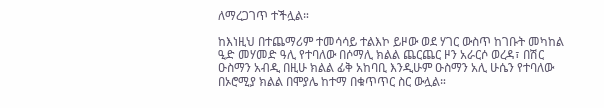ለማረጋገጥ ተችሏል።

ከእነዚህ በተጨማሪም ተመሳሳይ ተልእኮ ይዞው ወደ ሃገር ውስጥ ከገቡት መካከል ዒድ መሃመድ ዓሊ የተባለው በሶማሊ ክልል ጨርጨር ዞን አራርሶ ወረዳ፣ በሽር ዑስማን አብዲ በዚሁ ክልል ፊቅ አከባቢ እንዲሁም ዑስማን አሊ ሁሴን የተባለው በኦሮሚያ ክልል በሞያሌ ከተማ በቁጥጥር ስር ውሏል።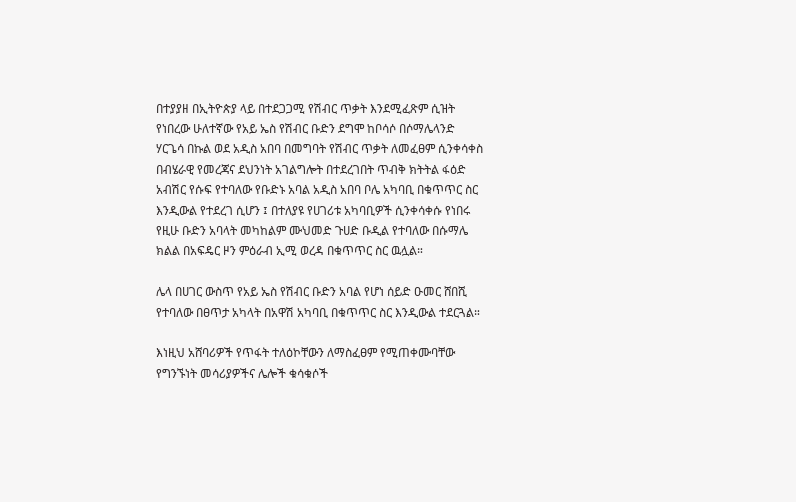በተያያዘ በኢትዮጵያ ላይ በተደጋጋሚ የሽብር ጥቃት እንደሚፈጽም ሲዝት የነበረው ሁለተኛው የአይ ኤስ የሽብር ቡድን ደግሞ ከቦሳሶ በሶማሌላንድ ሃርጌሳ በኩል ወደ አዲስ አበባ በመግባት የሽብር ጥቃት ለመፈፀም ሲንቀሳቀስ በብሄራዊ የመረጃና ደህንነት አገልግሎት በተደረገበት ጥብቅ ክትትል ፋዕድ አብሽር የሱፍ የተባለው የቡድኑ አባል አዲስ አበባ ቦሌ አካባቢ በቁጥጥር ስር እንዲውል የተደረገ ሲሆን ፤ በተለያዩ የሀገሪቱ አካባቢዎች ሲንቀሳቀሱ የነበሩ የዚሁ ቡድን አባላት መካከልም ሙህመድ ጉሀድ ቡዲል የተባለው በሱማሌ ክልል በአፍዴር ዞን ምዕራብ ኢሚ ወረዳ በቁጥጥር ስር ዉሏል።

ሌላ በሀገር ውስጥ የአይ ኤስ የሽብር ቡድን አባል የሆነ ሰይድ ዑመር ሸበሺ የተባለው በፀጥታ አካላት በአዋሽ አካባቢ በቁጥጥር ስር እንዲውል ተደርጓል።

እነዚህ አሸባሪዎች የጥፋት ተለዕኮቸውን ለማስፈፀም የሚጠቀሙባቸው የግንኙነት መሳሪያዎችና ሌሎች ቁሳቁሶች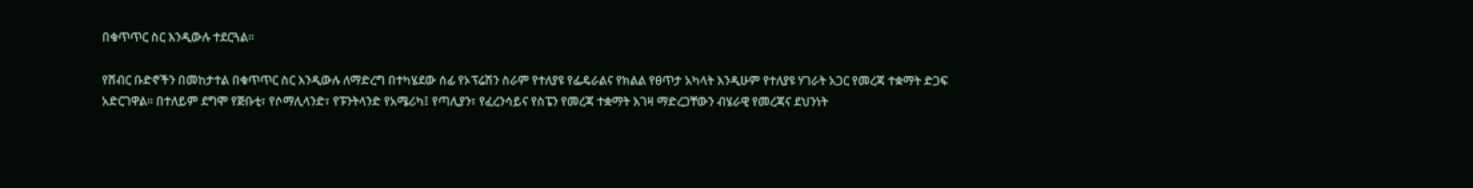በቁጥጥር ስር እንዲውሉ ተደርጓል።

የሸብር ቡድኖችን በመከታተል በቁጥጥር ስር እንዲውሉ ለማድረግ በተካሄደው ሰፊ የኦፕሬሽን ስራም የተለያዩ የፌዴራልና የክልል የፀጥታ አካላት እንዲሁም የተለያዩ ሃገራት አጋር የመረጃ ተቋማት ድጋፍ አድርገዋል፡፡ በተለይም ደግሞ የጅቡቲ፣ የሶማሊላንድ፣ የፑንትላንድ የአሜሪካ፤ የጣሊያን፣ የፈረንሳይና የስፔን የመረጃ ተቋማት እገዛ ማድረጋቸውን ብሄራዊ የመረጃና ደህንነት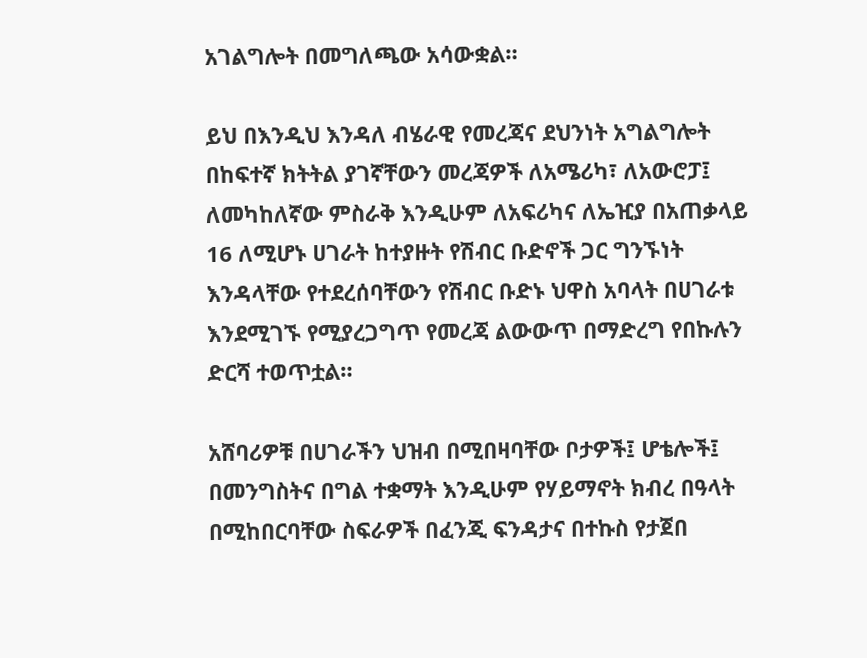አገልግሎት በመግለጫው አሳውቋል።

ይህ በእንዲህ እንዳለ ብሄራዊ የመረጃና ደህንነት አግልግሎት በከፍተኛ ክትትል ያገኛቸውን መረጃዎች ለአሜሪካ፣ ለአውሮፓ፤ ለመካከለኛው ምስራቅ እንዲሁም ለአፍሪካና ለኤዢያ በአጠቃላይ 16 ለሚሆኑ ሀገራት ከተያዙት የሽብር ቡድኖች ጋር ግንኙነት እንዳላቸው የተደረሰባቸውን የሽብር ቡድኑ ህዋስ አባላት በሀገራቱ እንደሚገኙ የሚያረጋግጥ የመረጃ ልውውጥ በማድረግ የበኩሉን ድርሻ ተወጥቷል።

አሸባሪዎቹ በሀገራችን ህዝብ በሚበዛባቸው ቦታዎች፤ ሆቴሎች፤ በመንግስትና በግል ተቋማት እንዲሁም የሃይማኖት ክብረ በዓላት በሚከበርባቸው ስፍራዎች በፈንጂ ፍንዳታና በተኩስ የታጀበ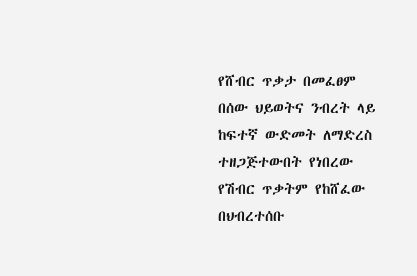የሸብር ጥቃታ በመፈፀም በሰው ህይወትና ንብረት ላይ ከፍተኛ ውድመት ለማድረስ ተዘጋጅተውበት የነበረው የሽብር ጥቃትም የከሸፈው በህብረተሰቡ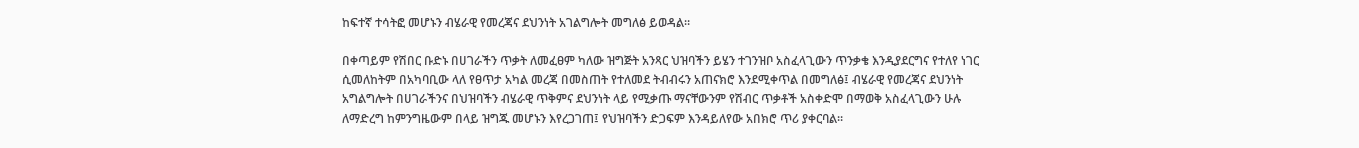ከፍተኛ ተሳትፎ መሆኑን ብሄራዊ የመረጃና ደህንነት አገልግሎት መግለፅ ይወዳል።

በቀጣይም የሽበር ቡድኑ በሀገራችን ጥቃት ለመፈፀም ካለው ዝግጅት አንጻር ህዝባችን ይሄን ተገንዝቦ አስፈላጊውን ጥንቃቄ እንዲያደርግና የተለየ ነገር ሲመለከትም በአካባቢው ላለ የፀጥታ አካል መረጃ በመስጠት የተለመደ ትብብሩን አጠናክሮ እንደሚቀጥል በመግለፅ፤ ብሄራዊ የመረጃና ደህንነት አግልግሎት በሀገራችንና በህዝባችን ብሄራዊ ጥቅምና ደህንነት ላይ የሚቃጡ ማናቸውንም የሽብር ጥቃቶች አስቀድሞ በማወቅ አስፈላጊውን ሁሉ ለማድረግ ከምንግዜውም በላይ ዝግጁ መሆኑን እየረጋገጠ፤ የህዝባችን ድጋፍም እንዳይለየው አበክሮ ጥሪ ያቀርባል።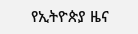የኢትዮጵያ ዜና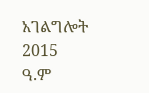አገልግሎት
2015
ዓ.ም